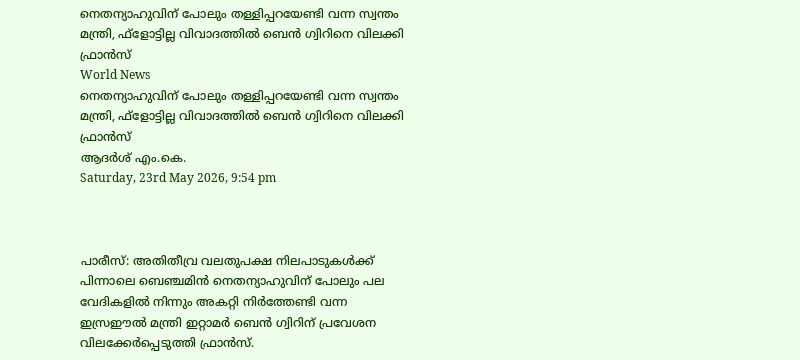നെതന്യാഹുവിന് പോലും തള്ളിപ്പറയേണ്ടി വന്ന സ്വന്തം മന്ത്രി, ഫ്‌ളോട്ടില്ല വിവാദത്തില്‍ ബെന്‍ ഗ്വിറിനെ വിലക്കി ഫ്രാന്‍സ്
World News
നെതന്യാഹുവിന് പോലും തള്ളിപ്പറയേണ്ടി വന്ന സ്വന്തം മന്ത്രി, ഫ്‌ളോട്ടില്ല വിവാദത്തില്‍ ബെന്‍ ഗ്വിറിനെ വിലക്കി ഫ്രാന്‍സ്
ആദര്‍ശ് എം.കെ.
Saturday, 23rd May 2026, 9:54 pm



പാരീസ്: അതിതീവ്ര വലതുപക്ഷ നിലപാടുകള്‍ക്ക് പിന്നാലെ ബെഞ്ചമിന്‍ നെതന്യാഹുവിന് പോലും പല വേദികളില്‍ നിന്നും അകറ്റി നിര്‍ത്തേണ്ടി വന്ന ഇസ്രഈല്‍ മന്ത്രി ഇറ്റാമര്‍ ബെന്‍ ഗ്വിറിന് പ്രവേശന വിലക്കേര്‍പ്പെടുത്തി ഫ്രാന്‍സ്.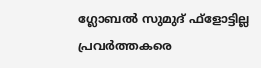ഗ്ലോബല്‍ സുമുദ് ഫ്‌ളോട്ടില്ല പ്രവര്‍ത്തകരെ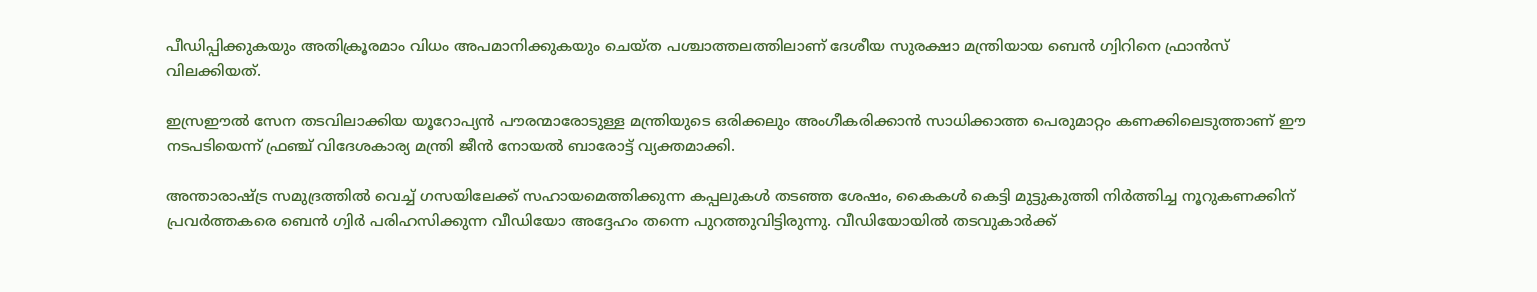പീഡിപ്പിക്കുകയും അതിക്രൂരമാം വിധം അപമാനിക്കുകയും ചെയ്ത പശ്ചാത്തലത്തിലാണ് ദേശീയ സുരക്ഷാ മന്ത്രിയായ ബെന്‍ ഗ്വിറിനെ ഫ്രാന്‍സ് വിലക്കിയത്.

ഇസ്രഈല്‍ സേന തടവിലാക്കിയ യൂറോപ്യന്‍ പൗരന്മാരോടുള്ള മന്ത്രിയുടെ ഒരിക്കലും അംഗീകരിക്കാന്‍ സാധിക്കാത്ത പെരുമാറ്റം കണക്കിലെടുത്താണ് ഈ നടപടിയെന്ന് ഫ്രഞ്ച് വിദേശകാര്യ മന്ത്രി ജീന്‍ നോയല്‍ ബാരോട്ട് വ്യക്തമാക്കി.

അന്താരാഷ്ട്ര സമുദ്രത്തില്‍ വെച്ച് ഗസയിലേക്ക് സഹായമെത്തിക്കുന്ന കപ്പലുകള്‍ തടഞ്ഞ ശേഷം, കൈകള്‍ കെട്ടി മുട്ടുകുത്തി നിര്‍ത്തിച്ച നൂറുകണക്കിന് പ്രവര്‍ത്തകരെ ബെന്‍ ഗ്വിര്‍ പരിഹസിക്കുന്ന വീഡിയോ അദ്ദേഹം തന്നെ പുറത്തുവിട്ടിരുന്നു. വീഡിയോയില്‍ തടവുകാര്‍ക്ക്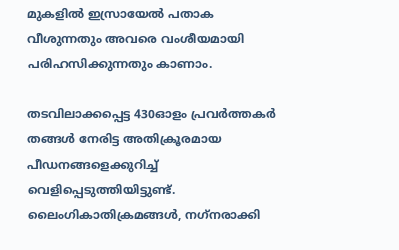മുകളില്‍ ഇസ്രായേല്‍ പതാക വീശുന്നതും അവരെ വംശീയമായി പരിഹസിക്കുന്നതും കാണാം.

തടവിലാക്കപ്പെട്ട 430ഓളം പ്രവര്‍ത്തകര്‍ തങ്ങള്‍ നേരിട്ട അതിക്രൂരമായ പീഡനങ്ങളെക്കുറിച്ച് വെളിപ്പെടുത്തിയിട്ടുണ്ട്. ലൈംഗികാതിക്രമങ്ങള്‍, നഗ്‌നരാക്കി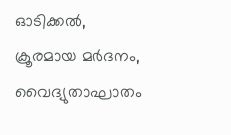ഓടിക്കല്‍, ക്രൂരമായ മര്‍ദനം, വൈദ്യുതാഘാതം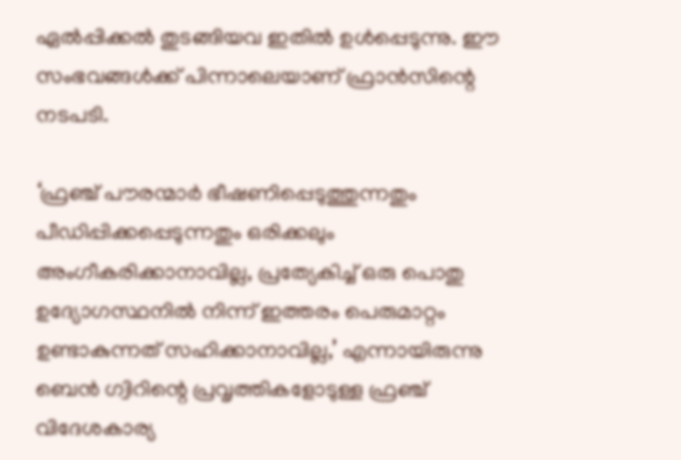ഏല്‍പ്പിക്കല്‍ തുടങ്ങിയവ ഇതില്‍ ഉള്‍പ്പെടുന്നു. ഈ സംഭവങ്ങള്‍ക്ക് പിന്നാലെയാണ് ഫ്രാന്‍സിന്റെ  നടപടി.

‘ഫ്രഞ്ച് പൗരന്മാര്‍ ഭീഷണിപ്പെടുത്തുന്നതും പീഡിപ്പിക്കപ്പെടുന്നതും ഒരിക്കലും അംഗീകരിക്കാനാവില്ല, പ്രത്യേകിച്ച് ഒരു പൊതു ഉദ്യോഗസ്ഥനില്‍ നിന്ന് ഇത്തരം പെരുമാറ്റം ഉണ്ടാകുന്നത് സഹിക്കാനാവില്ല,’ എന്നായിരുന്നു ബെന്‍ ഗ്വിറിന്റെ പ്രവൃത്തികളോടുള്ള ഫ്രഞ്ച് വിദേശകാര്യ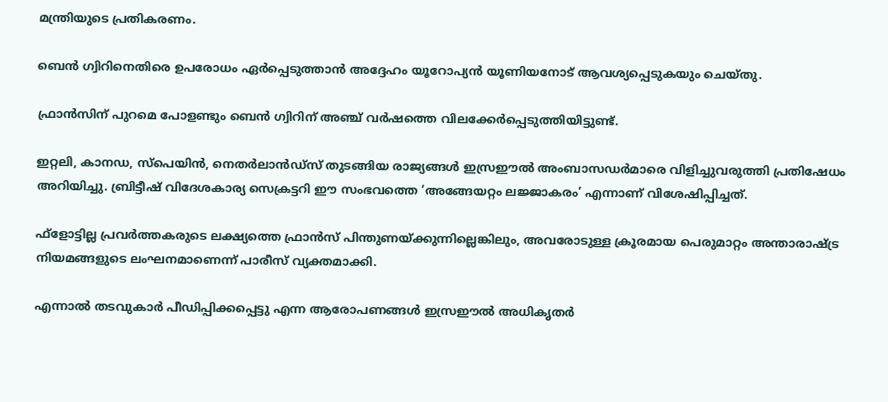മന്ത്രിയുടെ പ്രതികരണം.

ബെന്‍ ഗ്വിറിനെതിരെ ഉപരോധം ഏര്‍പ്പെടുത്താന്‍ അദ്ദേഹം യൂറോപ്യന്‍ യൂണിയനോട് ആവശ്യപ്പെടുകയും ചെയ്തു.

ഫ്രാന്‍സിന് പുറമെ പോളണ്ടും ബെന്‍ ഗ്വിറിന് അഞ്ച് വര്‍ഷത്തെ വിലക്കേര്‍പ്പെടുത്തിയിട്ടുണ്ട്.

ഇറ്റലി, കാനഡ, സ്‌പെയിന്‍, നെതര്‍ലാന്‍ഡ്‌സ് തുടങ്ങിയ രാജ്യങ്ങള്‍ ഇസ്രഈല്‍ അംബാസഡര്‍മാരെ വിളിച്ചുവരുത്തി പ്രതിഷേധം അറിയിച്ചു. ബ്രിട്ടീഷ് വിദേശകാര്യ സെക്രട്ടറി ഈ സംഭവത്തെ ‘അങ്ങേയറ്റം ലജ്ജാകരം’ എന്നാണ് വിശേഷിപ്പിച്ചത്.

ഫ്‌ളോട്ടില്ല പ്രവര്‍ത്തകരുടെ ലക്ഷ്യത്തെ ഫ്രാന്‍സ് പിന്തുണയ്ക്കുന്നില്ലെങ്കിലും, അവരോടുള്ള ക്രൂരമായ പെരുമാറ്റം അന്താരാഷ്ട്ര നിയമങ്ങളുടെ ലംഘനമാണെന്ന് പാരീസ് വ്യക്തമാക്കി.

എന്നാല്‍ തടവുകാര്‍ പീഡിപ്പിക്കപ്പെട്ടു എന്ന ആരോപണങ്ങള്‍ ഇസ്രഈല്‍ അധികൃതര്‍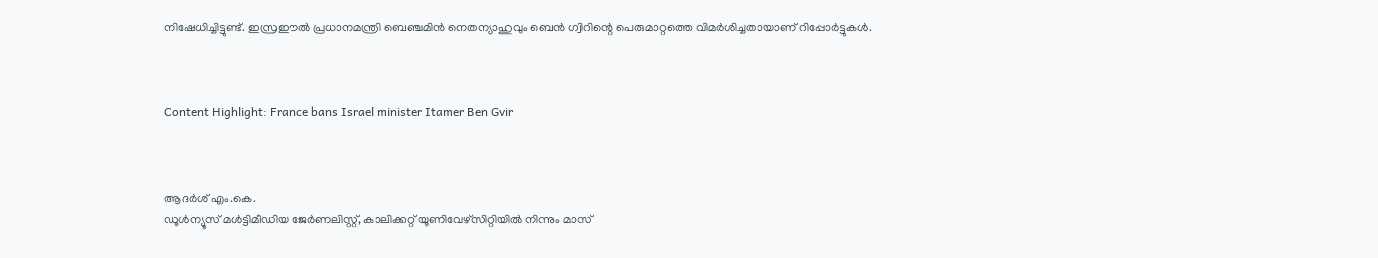നിഷേധിച്ചിട്ടുണ്ട്. ഇസ്രഈല്‍ പ്രധാനമന്ത്രി ബെഞ്ചമിന്‍ നെതന്യാഹുവും ബെന്‍ ഗ്വിറിന്റെ പെരുമാറ്റത്തെ വിമര്‍ശിച്ചതായാണ് റിപ്പോര്‍ട്ടുകള്‍.



Content Highlight: France bans Israel minister Itamer Ben Gvir



ആദര്‍ശ് എം.കെ.
ഡൂള്‍ന്യൂസ് മള്‍ട്ടിമീഡിയ ജേര്‍ണലിസ്റ്റ്, കാലിക്കറ്റ് യൂണിവേഴ്സിറ്റിയില്‍ നിന്നും മാസ്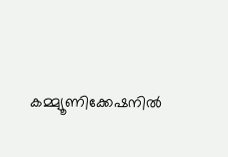കമ്മ്യൂണിക്കേഷനില്‍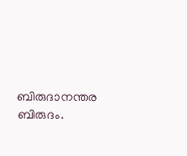ബിരുദാനന്തര ബിരുദം.